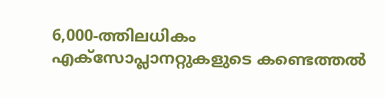6,000-ത്തിലധികം എക്സോപ്ലാനറ്റുകളുടെ കണ്ടെത്തല്‍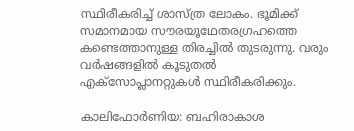സ്ഥിരീകരിച്ച് ശാസ്‌ത്ര ലോകം. ഭൂമിക്ക് സമാനമായ സൗരയൂഥേതരഗ്രഹത്തെ കണ്ടെത്താനുള്ള തിരച്ചില്‍ തുടരുന്നു. വരും വര്‍ഷങ്ങളില്‍ കൂടുതല്‍ എക്സോപ്ലാനറ്റുകള്‍ സ്ഥിരീകരിക്കും.

കാലിഫോര്‍ണിയ: ബഹിരാകാശ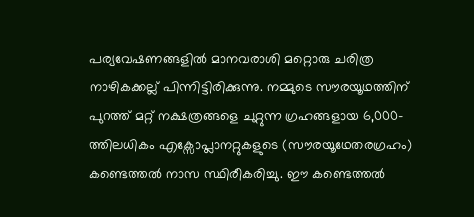പര്യവേഷണങ്ങളിൽ മാനവരാശി മറ്റൊരു ചരിത്ര നാഴികക്കല്ല് പിന്നിട്ടിരിക്കുന്നു. നമ്മുടെ സൗരയൂഥത്തിന് പുറത്ത് മറ്റ് നക്ഷത്രങ്ങളെ ചുറ്റുന്ന ഗ്രഹങ്ങളായ 6,000-ത്തിലധികം എക്സോപ്ലാനറ്റുകളുടെ (സൗരയൂഥേതരഗ്രഹം) കണ്ടെത്തൽ നാസ സ്ഥിരീകരിച്ചു. ഈ കണ്ടെത്തൽ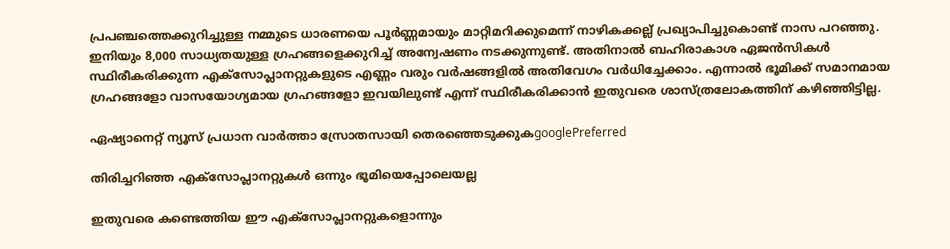പ്രപഞ്ചത്തെക്കുറിച്ചുള്ള നമ്മുടെ ധാരണയെ പൂർണ്ണമായും മാറ്റിമറിക്കുമെന്ന് നാഴികക്കല്ല് പ്രഖ്യാപിച്ചുകൊണ്ട് നാസ പറഞ്ഞു. ഇനിയും 8,000 സാധ്യതയുള്ള ഗ്രഹങ്ങളെക്കുറിച്ച് അന്വേഷണം നടക്കുന്നുണ്ട്. അതിനാല്‍ ബഹിരാകാശ ഏജന്‍സികള്‍ സ്ഥിരീകരിക്കുന്ന എക്‌സോപ്ലാനറ്റുകളുടെ എണ്ണം വരും വർഷങ്ങളിൽ അതിവേഗം വർധിച്ചേക്കാം. എന്നാല്‍ ഭൂമിക്ക് സമാനമായ ഗ്രഹങ്ങളോ വാസയോഗ്യമായ ഗ്രഹങ്ങളോ ഇവയിലുണ്ട് എന്ന് സ്ഥിരീകരിക്കാന്‍ ഇതുവരെ ശാസ്‌ത്രലോകത്തിന് കഴിഞ്ഞിട്ടില്ല.

ഏഷ്യാനെറ്റ് ന്യൂസ് പ്രധാന വാർത്താ സ്രോതസായി തെരഞ്ഞെടുക്കുകgooglePreferred

തിരിച്ചറിഞ്ഞ എക്‌സോപ്ലാനറ്റുകള്‍ ഒന്നും ഭൂമിയെപ്പോലെയല്ല

ഇതുവരെ കണ്ടെത്തിയ ഈ എക്‌സോപ്ലാനറ്റുകളൊന്നും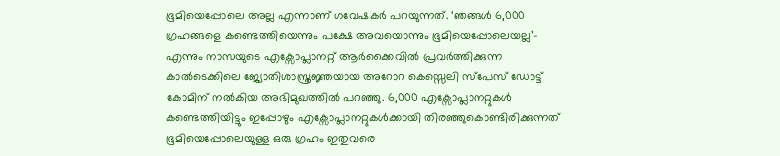ഭൂമിയെപ്പോലെ അല്ല എന്നാണ് ഗവേഷകർ പറയുന്നത്. ‘ഞങ്ങൾ 6,000 ഗ്രഹങ്ങളെ കണ്ടെത്തിയെന്നും പക്ഷേ അവയൊന്നും ഭൂമിയെപ്പോലെയല്ല’- എന്നും നാസയുടെ എക്സോപ്ലാനറ്റ് ആർക്കൈവിൽ പ്രവർത്തിക്കുന്ന കാൽടെക്കിലെ ജ്യോതിശാസ്ത്രജ്ഞയായ അറോറ കെസ്സെലി സ്പേസ് ഡോട്ട് കോമിന് നൽകിയ അഭിമുഖത്തിൽ പറഞ്ഞു. 6,000 എക്സോപ്ലാനറ്റുകൾ കണ്ടെത്തിയിട്ടും ഇപ്പോഴും എക്സോപ്ലാനറ്റുകൾക്കായി തിരഞ്ഞുകൊണ്ടിരിക്കുന്നത് ഭൂമിയെപ്പോലെയുള്ള ഒരു ഗ്രഹം ഇതുവരെ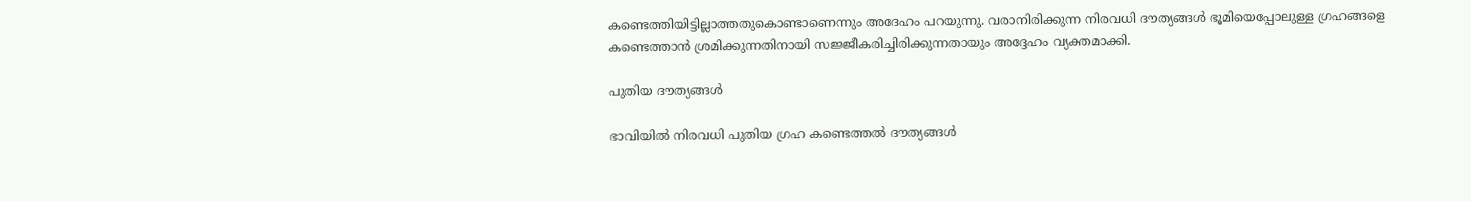കണ്ടെത്തിയിട്ടില്ലാത്തതുകൊണ്ടാണെന്നും അദേഹം പറയുന്നു. വരാനിരിക്കുന്ന നിരവധി ദൗത്യങ്ങൾ ഭൂമിയെപ്പോലുള്ള ഗ്രഹങ്ങളെ കണ്ടെത്താൻ ശ്രമിക്കുന്നതിനായി സജ്ജീകരിച്ചിരിക്കുന്നതായും അദ്ദേഹം വ്യക്തമാക്കി.

പുതിയ ദൗത്യങ്ങൾ

ഭാവിയിൽ നിരവധി പുതിയ ഗ്രഹ കണ്ടെത്തൽ ദൗത്യങ്ങൾ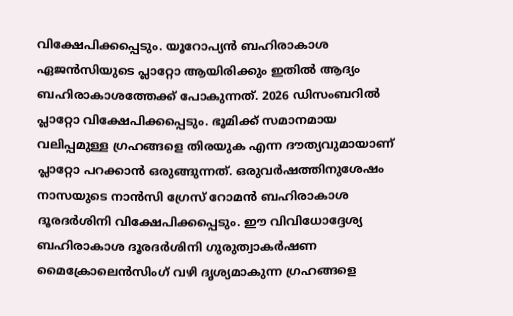വിക്ഷേപിക്കപ്പെടും. യൂറോപ്യൻ ബഹിരാകാശ ഏജൻസിയുടെ പ്ലാറ്റോ ആയിരിക്കും ഇതിൽ ആദ്യം ബഹിരാകാശത്തേക്ക് പോകുന്നത്. 2026 ഡിസംബറിൽ പ്ലാറ്റോ വിക്ഷേപിക്കപ്പെടും. ഭൂമിക്ക് സമാനമായ വലിപ്പമുള്ള ഗ്രഹങ്ങളെ തിരയുക എന്ന ദൗത്യവുമായാണ് പ്ലാറ്റോ പറക്കാൻ ഒരുങ്ങുന്നത്. ഒരുവർഷത്തിനുശേഷം നാസയുടെ നാൻസി ഗ്രേസ് റോമൻ ബഹിരാകാശ ദൂരദർശിനി വിക്ഷേപിക്കപ്പെടും. ഈ വിവിധോദ്ദേശ്യ ബഹിരാകാശ ദൂരദർശിനി ഗുരുത്വാകർഷണ മൈക്രോലെൻസിംഗ് വഴി ദൃശ്യമാകുന്ന ഗ്രഹങ്ങളെ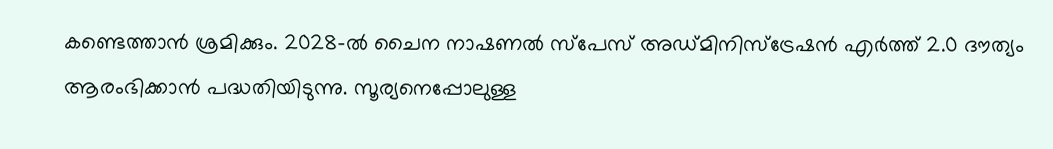കണ്ടെത്താൻ ശ്രമിക്കും. 2028-ൽ ചൈന നാഷണൽ സ്‌പേസ് അഡ്‌മിനിസ്ട്രേഷൻ എർത്ത് 2.0 ദൗത്യം ആരംഭിക്കാൻ പദ്ധതിയിടുന്നു. സൂര്യനെപ്പോലുള്ള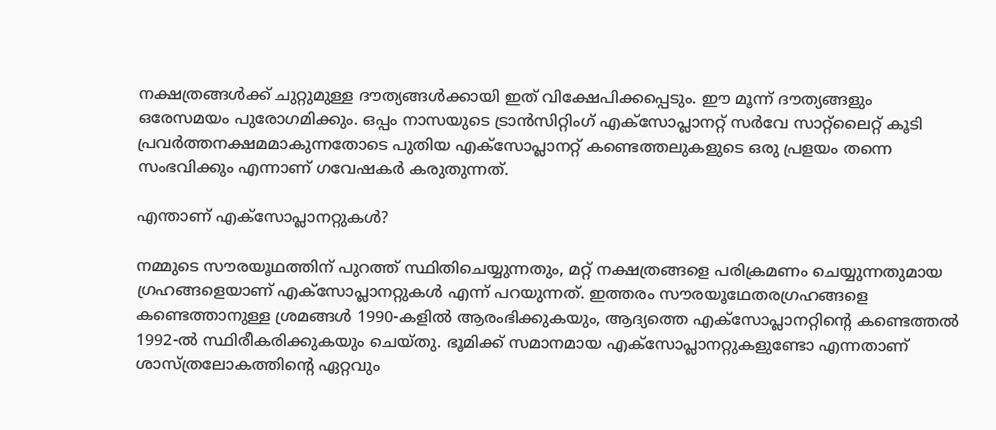നക്ഷത്രങ്ങൾക്ക് ചുറ്റുമുള്ള ദൗത്യങ്ങള്‍ക്കായി ഇത് വിക്ഷേപിക്കപ്പെടും. ഈ മൂന്ന് ദൗത്യങ്ങളും ഒരേസമയം പുരോഗമിക്കും. ഒപ്പം നാസയുടെ ട്രാൻസിറ്റിംഗ് എക്സോപ്ലാനറ്റ് സർവേ സാറ്റ്‌ലൈറ്റ് കൂടി പ്രവർത്തനക്ഷമമാകുന്നതോടെ പുതിയ എക്സോപ്ലാനറ്റ് കണ്ടെത്തലുകളുടെ ഒരു പ്രളയം തന്നെ സംഭവിക്കും എന്നാണ് ഗവേഷകർ കരുതുന്നത്.

എന്താണ് എക്‌സോപ്ലാനറ്റുകൾ?

നമ്മുടെ സൗരയൂഥത്തിന് പുറത്ത് സ്ഥിതിചെയ്യുന്നതും, മറ്റ് നക്ഷത്രങ്ങളെ പരിക്രമണം ചെയ്യുന്നതുമായ ഗ്രഹങ്ങളെയാണ് എക്‌സോപ്ലാനറ്റുകൾ എന്ന് പറയുന്നത്. ഇത്തരം സൗരയൂഥേതരഗ്രഹങ്ങളെ കണ്ടെത്താനുള്ള ശ്രമങ്ങൾ 1990-കളിൽ ആരംഭിക്കുകയും, ആദ്യത്തെ എക്‌സോപ്ലാനറ്റിന്‍റെ കണ്ടെത്തല്‍ 1992-ൽ സ്ഥിരീകരിക്കുകയും ചെയ്‌തു. ഭൂമിക്ക് സമാനമായ എക്‌സോപ്ലാനറ്റുകളുണ്ടോ എന്നതാണ് ശാസ്ത്രലോകത്തിന്‍റെ ഏറ്റവും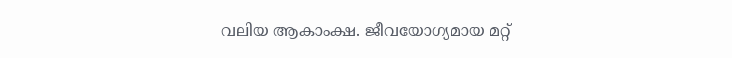വലിയ ആകാംക്ഷ. ജീവയോഗ്യമായ മറ്റ്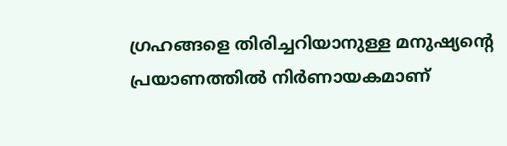ഗ്രഹങ്ങളെ തിരിച്ചറിയാനുള്ള മനുഷ്യന്‍റെ പ്രയാണത്തില്‍ നിര്‍ണായകമാണ്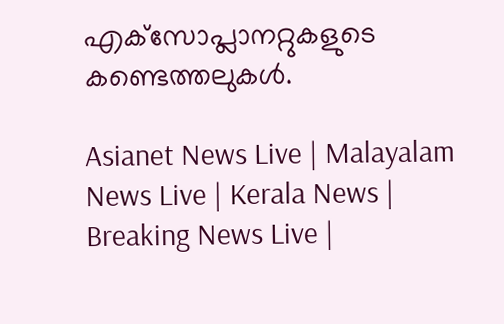എക്‌സോപ്ലാനറ്റുകളുടെ കണ്ടെത്തലുകള്‍.

Asianet News Live | Malayalam News Live | Kerala News | Breaking News Live |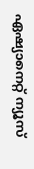ഏഷ്യാനെറ്റ് ന്യൂസ്